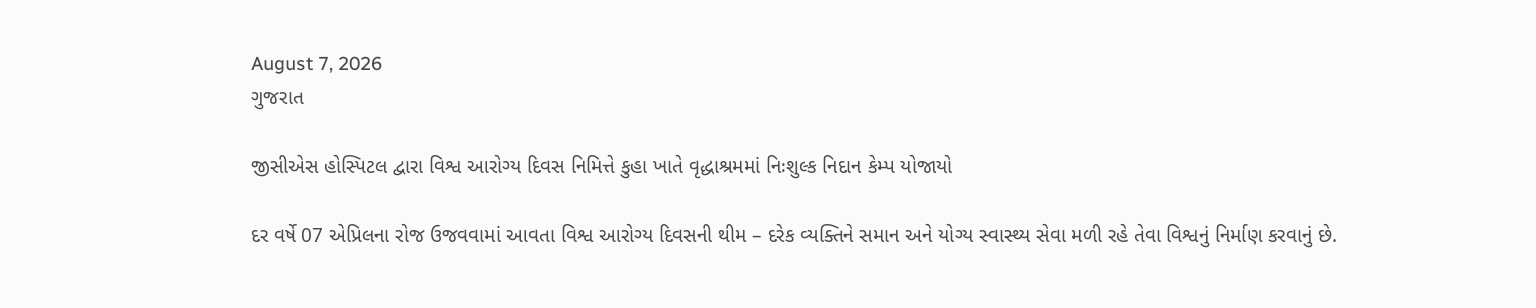August 7, 2026
ગુજરાત

જીસીએસ હોસ્પિટલ દ્વારા વિશ્વ આરોગ્ય દિવસ નિમિત્તે કુહા ખાતે વૃદ્ધાશ્રમમાં નિઃશુલ્ક નિદાન કેમ્પ યોજાયો

દર વર્ષે 07 એપ્રિલના રોજ ઉજવવામાં આવતા વિશ્વ આરોગ્ય દિવસની થીમ – દરેક વ્યક્તિને સમાન અને યોગ્ય સ્વાસ્થ્ય સેવા મળી રહે તેવા વિશ્વનું નિર્માણ કરવાનું છે.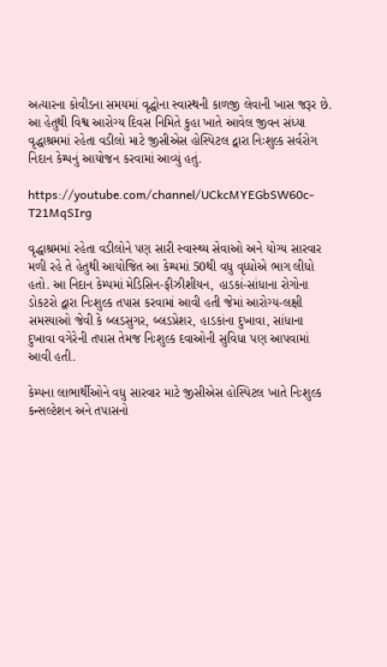અત્યારના કોવીડના સમયમાં વૃદ્ધોના સ્વાસ્થની કાળજી લેવાની ખાસ જરૂર છે. આ હેતુથી વિશ્વ આરોગ્ય દિવસ નિમિતે કુહા ખાતે આવેલ જીવન સંધ્યા વૃદ્ધાશ્રમમાં રહેતા વડીલો માટે જીસીએસ હોસ્પિટલ દ્વારા નિઃશુલ્ક સર્વરોગ નિદાન કેમ્પનું આયોજન કરવામાં આવ્યું હતું.

https://youtube.com/channel/UCkcMYEGbSW60c-T21MqSIrg

વૃદ્ધાશ્રમમાં રહેતા વડીલોને પણ સારી સ્વાસ્થ્ય સેવાઓ અને યોગ્ય સારવાર મળી રહે તે હેતુથી આયોજિત આ કેમ્પમાં 50થી વધુ વૃધ્ધોએ ભાગ લીધો હતો. આ નિદાન કેમ્પમાં મેડિસિન-ફીઝીશીયન, હાડકાં-સાંધાના રોગોના ડોકટરો દ્વારા નિઃશુલ્ક તપાસ કરવામાં આવી હતી જેમાં આરોગ્ય-લક્ષી સમસ્યાઓ જેવી કે બ્લડસુગર, બ્લડપ્રેશર, હાડકાંના દુખાવા, સાંધાના દુખાવા વગેરેની તપાસ તેમજ નિઃશુલ્ક દવાઓની સુવિધા પણ આપવામાં આવી હતી.

કેમ્પના લાભાર્થીઓને વધુ સારવાર માટે જીસીએસ હોસ્પિટલ ખાતે નિઃશુલ્ક કન્સલ્ટેશન અને તપાસનો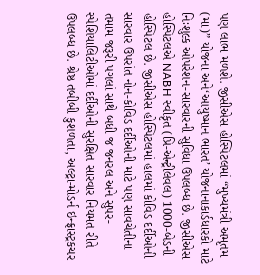પણ લાભ મળશે. જીસીએસ હોસ્પિટલમાં “મુખ્યમંત્રી અમૃતમ (મા)” યોજના અને‘આયુષ્માન ભારત’ યોજનાનાકાર્ડધારકો માટે નિઃશુલ્ક ઓપરેશન-સારવારની સુવિધા ઉપલબ્ધ છે. જીસીએસ હોસ્પિટલએ NABH સ્વીકૃત (પ્રિ-એન્ટ્રીલેવલ) 1000-બેડની હોસ્પિટલ છે. જીસીએસ હોસ્પિટલમાં હાલમાં કોવિડ દર્દીઓની સારવાર ઉપરાંત નોન-કોવિડ દર્દીઓની માટે પણ સાવચેતીના તમામ જરૂરી પગલાં સાથે બધી જ જનરલ અને સુપર-સ્પેશિયાલિટીઓમાં દર્દીઓની સુરક્ષિત સારવાર નિયમત રીતે ઉપલબ્ધ છે. શ્રેષ્ઠ તબીબી કુશળતા, અલ્ટ્રા-મોડર્ન ઇન્ફ્રાસ્ટ્રકચર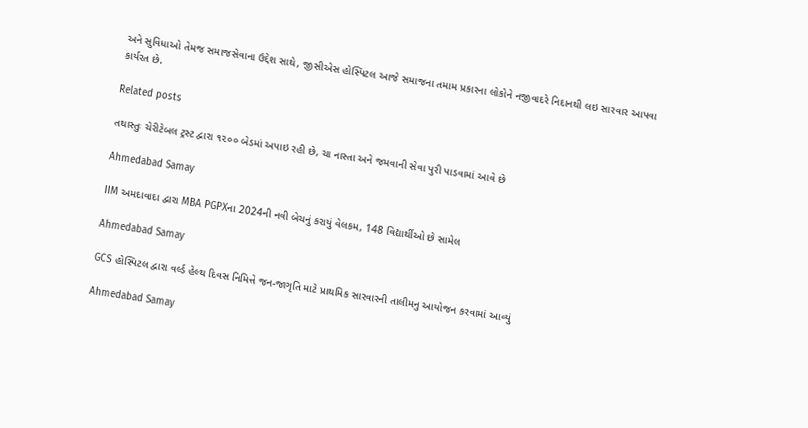અને સુવિધાઓ તેમજ સમાજસેવાના ઉદ્દેશ સાથે, જીસીએસ હોસ્પિટલ આજે સમાજના તમામ પ્રકારના લોકોને નજીવાદરે નિદાનથી લઇ સારવાર આપવા કાર્યરત છે.

Related posts

તથાસ્તુઃ ચેરીટેબલ ટ્રસ્ટ દ્વારા ૧૨૦૦ બેડમાં અપાઇ રહી છે, ચા નાસ્તા અને જમવાની સેવા પુરી પાડવામાં આવે છે

Ahmedabad Samay

IIM અમદાવાદા દ્વારા MBA PGPXના 2024ની નવી બેચનું કરાયું વેલકમ, 148 વિદ્યાર્થીઓ છે સામેલ

Ahmedabad Samay

GCS હોસ્પિટલ દ્વારા વર્લ્ડ હેલ્થ દિવસ નિમિત્તે જન-જાગૃતિ માટે પ્રાથમિક સારવારની તાલીમનુ આયોજન કરવામાં આવ્યું

Ahmedabad Samay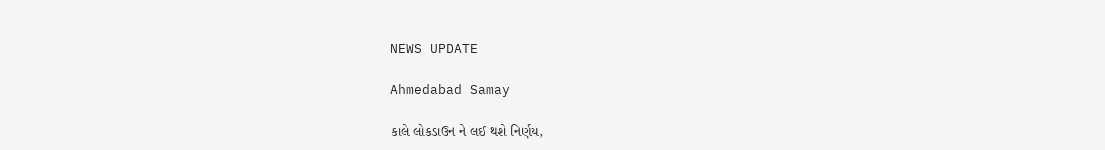NEWS UPDATE

Ahmedabad Samay

કાલે લોકડાઉન ને લઈ થશે નિર્ણય,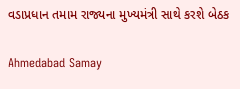વડાપ્રધાન તમામ રાજ્યના મુખ્યમંત્રી સાથે કરશે બેઠક

Ahmedabad Samay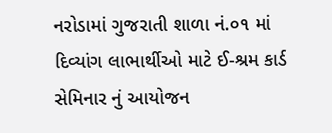નરોડામાં ગુજરાતી શાળા નં.૦૧ માં દિવ્યાંગ લાભાર્થીઓ માટે ઈ-શ્રમ કાર્ડ સેમિનાર નું આયોજન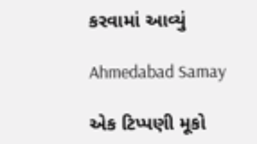કરવામાં આવ્યું

Ahmedabad Samay

એક ટિપ્પણી મૂકો